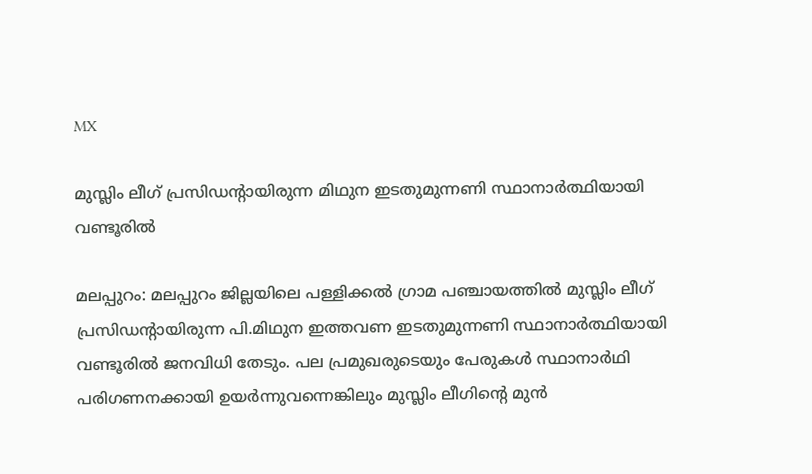MX

മുസ്ലിം ലീഗ് പ്രസിഡന്‍റായിരുന്ന മിഥുന ഇടതുമുന്നണി സ്ഥാനാർത്ഥിയായി വണ്ടൂരിൽ

മലപ്പുറം: മലപ്പുറം ജില്ലയിലെ പള്ളിക്കൽ ഗ്രാമ പഞ്ചായത്തിൽ മുസ്ലിം ലീഗ് പ്രസിഡന്‍റായിരുന്ന പി.മിഥുന ഇത്തവണ ഇടതുമുന്നണി സ്ഥാനാർത്ഥിയായി വണ്ടൂരിൽ ജനവിധി തേടും. പല പ്രമുഖരുടെയും പേരുകൾ സ്ഥാനാർഥി പരിഗണനക്കായി ഉയർന്നുവന്നെങ്കിലും മുസ്ലിം ലീഗിന്‍റെ മുൻ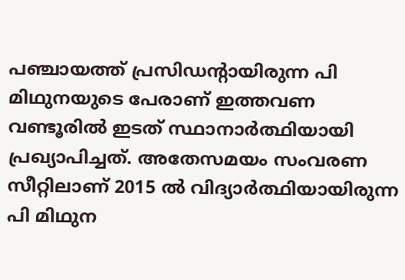പഞ്ചായത്ത് പ്രസിഡന്‍റായിരുന്ന പി മിഥുനയുടെ പേരാണ് ഇത്തവണ വണ്ടൂരിൽ ഇടത് സ്ഥാനാർത്ഥിയായി പ്രഖ്യാപിച്ചത്. അതേസമയം സംവരണ സീറ്റിലാണ് 2015 ൽ വിദ്യാർത്ഥിയായിരുന്ന പി മിഥുന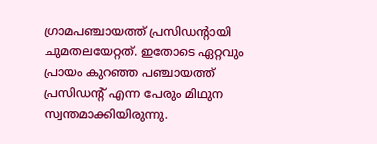ഗ്രാമപഞ്ചായത്ത് പ്രസിഡന്‍റായി ചുമതലയേറ്റത്. ഇതോടെ ഏറ്റവും പ്രായം കുറഞ്ഞ പഞ്ചായത്ത് പ്രസിഡന്‍റ് എന്ന പേരും മിഥുന സ്വന്തമാക്കിയിരുന്നു.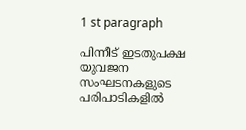1 st paragraph

പിന്നീട് ഇടതുപക്ഷ യുവജന സംഘടനകളുടെ പരിപാടികളിൽ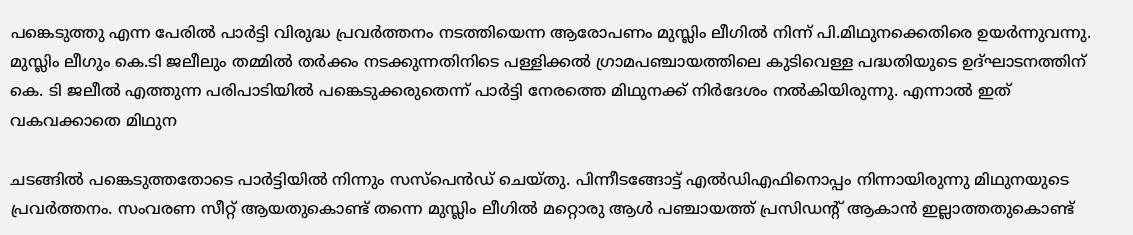പങ്കെടുത്തു എന്ന പേരിൽ പാർട്ടി വിരുദ്ധ പ്രവർത്തനം നടത്തിയെന്ന ആരോപണം മുസ്ലിം ലീഗിൽ നിന്ന് പി.മിഥുനക്കെതിരെ ഉയർന്നുവന്നു. മുസ്ലിം ലീഗും കെ.ടി ജലീലും തമ്മിൽ തർക്കം നടക്കുന്നതിനിടെ പള്ളിക്കൽ ഗ്രാമപഞ്ചായത്തിലെ കുടിവെള്ള പദ്ധതിയുടെ ഉദ്ഘാടനത്തിന് കെ. ടി ജലീൽ എത്തുന്ന പരിപാടിയിൽ പങ്കെടുക്കരുതെന്ന് പാർട്ടി നേരത്തെ മിഥുനക്ക് നിർദേശം നൽകിയിരുന്നു. എന്നാൽ ഇത് വകവക്കാതെ മിഥുന

ചടങ്ങിൽ പങ്കെടുത്തതോടെ പാർട്ടിയിൽ നിന്നും സസ്പെൻഡ് ചെയ്തു. പിന്നീടങ്ങോട്ട് എൽഡിഎഫിനൊപ്പം നിന്നായിരുന്നു മിഥുനയുടെ പ്രവർത്തനം. സംവരണ സീറ്റ് ആയതുകൊണ്ട് തന്നെ മുസ്ലിം ലീഗിൽ മറ്റൊരു ആൾ പഞ്ചായത്ത് പ്രസിഡന്‍റ് ആകാൻ ഇല്ലാത്തതുകൊണ്ട്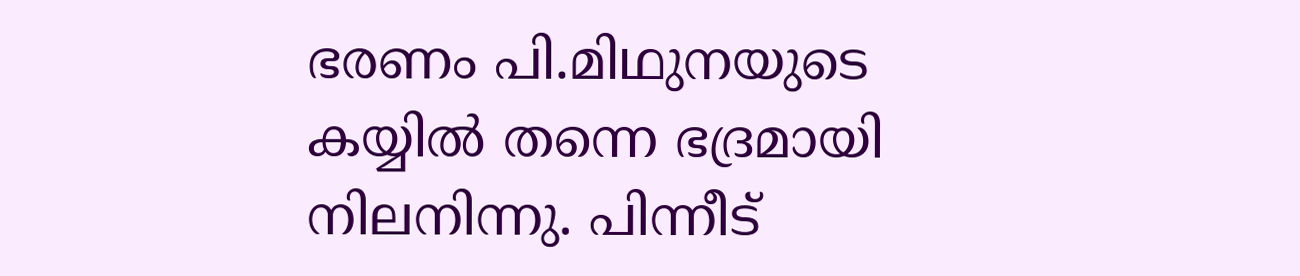ഭരണം പി.മിഥുനയുടെ കയ്യിൽ തന്നെ ഭദ്രമായി നിലനിന്നു. പിന്നീട്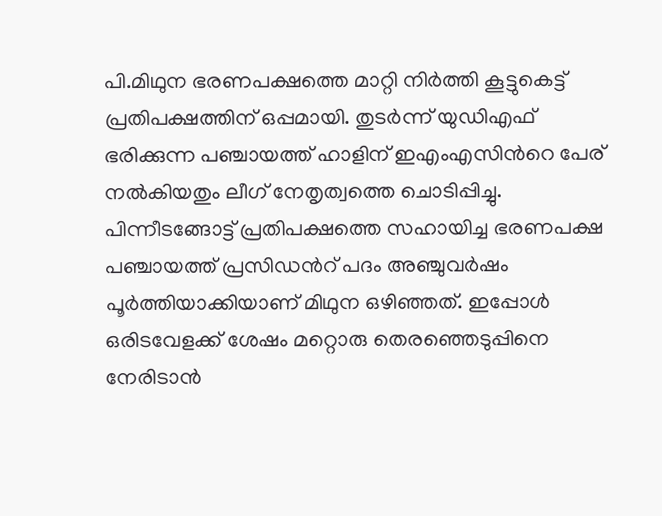പി.മിഥുന ഭരണപക്ഷത്തെ മാറ്റി നിർത്തി കൂട്ടുകെട്ട് പ്രതിപക്ഷത്തിന് ഒപ്പമായി. തുടർന്ന് യുഡിഎഫ് ഭരിക്കുന്ന പഞ്ചായത്ത് ഹാളിന് ഇഎംഎസിന്‍റെ പേര് നൽകിയതും ലീഗ് നേതൃത്വത്തെ ചൊടിപ്പിച്ചു. പിന്നീടങ്ങോട്ട് പ്രതിപക്ഷത്തെ സഹായിച്ച ഭരണപക്ഷ പഞ്ചായത്ത് പ്രസിഡന്‍റ് പദം അഞ്ചുവർഷം പൂർത്തിയാക്കിയാണ് മിഥുന ഒഴിഞ്ഞത്. ഇപ്പോൾ ഒരിടവേളക്ക് ശേഷം മറ്റൊരു തെരഞ്ഞെടുപ്പിനെ നേരിടാൻ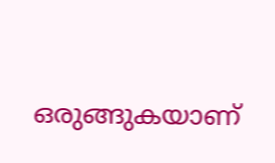ഒരുങ്ങുകയാണ്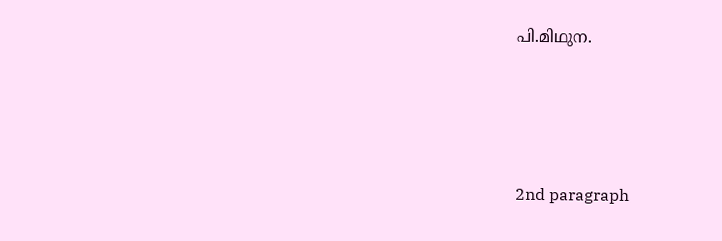പി.മിഥുന.





2nd paragraph